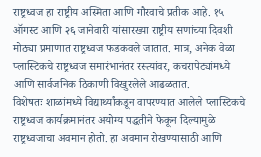राष्ट्रध्वज हा राष्ट्रीय अस्मिता आणि गौरवाचे प्रतीक आहे. १५ ऑगस्ट आणि २६ जानेवारी यांसारख्या राष्ट्रीय सणांच्या दिवशी मोठ्या प्रमाणात राष्ट्रध्वज फडकवले जातात. मात्र, अनेक वेळा प्लास्टिकचे राष्ट्रध्वज समारंभानंतर रस्त्यांवर, कचरापेट्यांमध्ये आणि सार्वजनिक ठिकाणी विखुरलेले आढळतात.
विशेषतः शाळांमध्ये विद्यार्थ्यांकडून वापरण्यात आलेले प्लास्टिकचे राष्ट्रध्वज कार्यक्रमानंतर अयोग्य पद्धतीने फेकून दिल्यामुळे राष्ट्रध्वजाचा अवमान होतो. हा अवमान रोखण्यासाठी आणि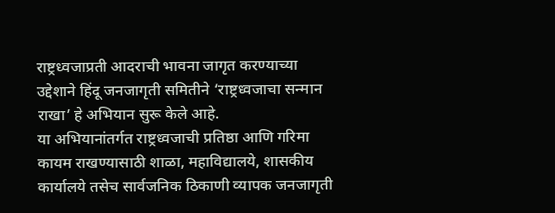राष्ट्रध्वजाप्रती आदराची भावना जागृत करण्याच्या उद्देशाने हिंदू जनजागृती समितीने ‘राष्ट्रध्वजाचा सन्मान राखा’ हे अभियान सुरू केले आहे.
या अभियानांतर्गत राष्ट्रध्वजाची प्रतिष्ठा आणि गरिमा कायम राखण्यासाठी शाळा, महाविद्यालये, शासकीय कार्यालये तसेच सार्वजनिक ठिकाणी व्यापक जनजागृती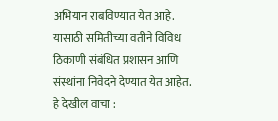अभियान राबविण्यात येत आहे. यासाठी समितीच्या वतीने विविध ठिकाणी संबंधित प्रशासन आणि संस्थांना निवेदने देण्यात येत आहेत.
हे देखील वाचा :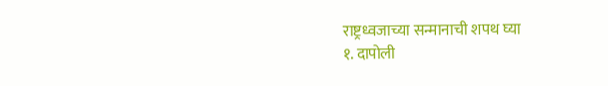राष्ट्रध्वजाच्या सन्मानाची शपथ घ्या
१. दापोली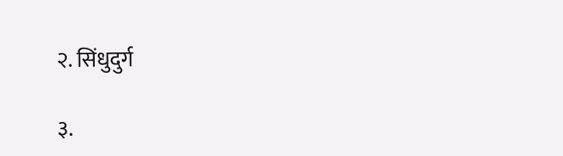२. सिंधुदुर्ग

३.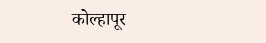कोल्हापूर